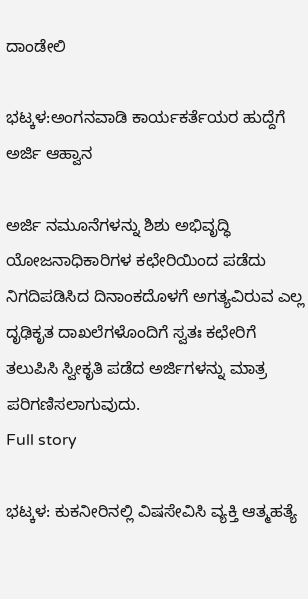ದಾಂಡೇಲಿ

ಭಟ್ಕಳ:ಅಂಗನವಾಡಿ ಕಾರ್ಯಕರ್ತೆಯರ ಹುದ್ದೆಗೆ ಅರ್ಜಿ ಆಹ್ವಾನ

ಅರ್ಜಿ ನಮೂನೆಗಳನ್ನು ಶಿಶು ಅಭಿವೃದ್ಧಿ ಯೋಜನಾಧಿಕಾರಿಗಳ ಕಛೇರಿಯಿಂದ ಪಡೆದು ನಿಗದಿಪಡಿಸಿದ ದಿನಾಂಕದೊಳಗೆ ಅಗತ್ಯವಿರುವ ಎಲ್ಲ ದೃಢಿಕೃತ ದಾಖಲೆಗಳೊಂದಿಗೆ ಸ್ವತಃ ಕಛೇರಿಗೆ ತಲುಪಿಸಿ ಸ್ವೀಕೃತಿ ಪಡೆದ ಅರ್ಜಿಗಳನ್ನು ಮಾತ್ರ ಪರಿಗಣಿಸಲಾಗುವುದು.
Full story

ಭಟ್ಕಳ: ಕುಕನೀರಿನಲ್ಲಿ ವಿಷಸೇವಿಸಿ ವ್ಯಕ್ತಿ ಆತ್ಮಹತ್ಯೆ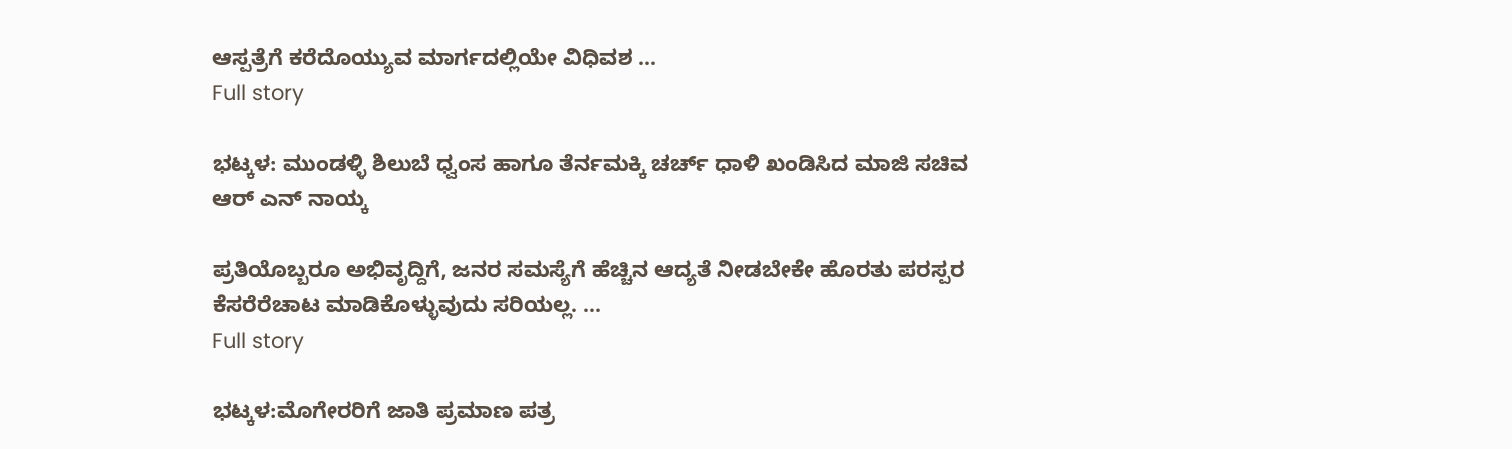ಆಸ್ಪತ್ರೆಗೆ ಕರೆದೊಯ್ಯುವ ಮಾರ್ಗದಲ್ಲಿಯೇ ವಿಧಿವಶ ...
Full story

ಭಟ್ಕಳ: ಮುಂಡಳ್ಳಿ ಶಿಲುಬೆ ಧ್ವಂಸ ಹಾಗೂ ತೆರ್ನಮಕ್ಕಿ ಚರ್ಚ್ ಧಾಳಿ ಖಂಡಿಸಿದ ಮಾಜಿ ಸಚಿವ ಆರ್ ಎನ್ ನಾಯ್ಕ

ಪ್ರತಿಯೊಬ್ಬರೂ ಅಭಿವೃದ್ದಿಗೆ, ಜನರ ಸಮಸ್ಯೆಗೆ ಹೆಚ್ಚಿನ ಆದ್ಯತೆ ನೀಡಬೇಕೇ ಹೊರತು ಪರಸ್ಪರ ಕೆಸರೆರೆಚಾಟ ಮಾಡಿಕೊಳ್ಳುವುದು ಸರಿಯಲ್ಲ. ...
Full story

ಭಟ್ಕಳ:ಮೊಗೇರರಿಗೆ ಜಾತಿ ಪ್ರಮಾಣ ಪತ್ರ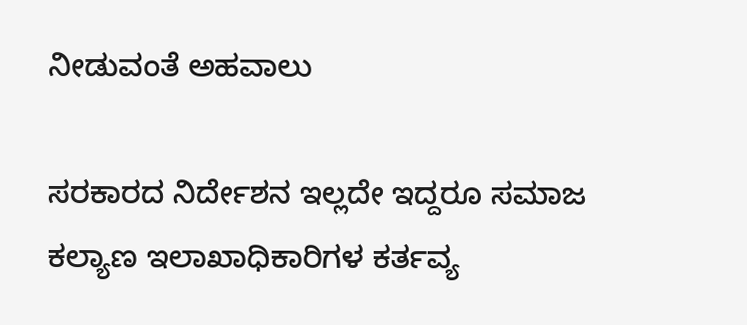ನೀಡುವಂತೆ ಅಹವಾಲು

ಸರಕಾರದ ನಿರ್ದೇಶನ ಇಲ್ಲದೇ ಇದ್ದರೂ ಸಮಾಜ ಕಲ್ಯಾಣ ಇಲಾಖಾಧಿಕಾರಿಗಳ ಕರ್ತವ್ಯ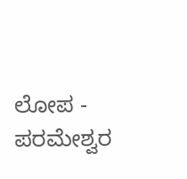ಲೋಪ - ಪರಮೇಶ್ವರ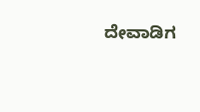ದೇವಾಡಿಗ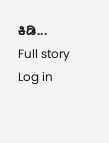ಕಿಡಿ...
Full story
Log in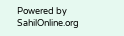Powered by SahilOnline.org